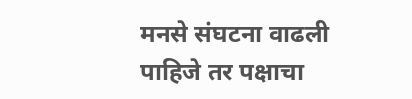मनसे संघटना वाढली पाहिजे तर पक्षाचा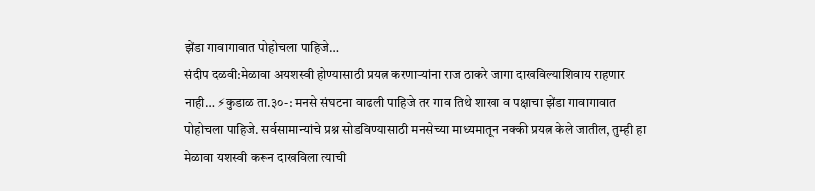झेंडा गावागावात पोहोचला पाहिजे…
संदीप दळवी:मेळावा अयशस्वी होण्यासाठी प्रयत्न करणाऱ्यांना राज ठाकरे जागा दाखविल्याशिवाय राहणार नाही… ⚡कुडाळ ता.३०-: मनसे संघटना वाढली पाहिजे तर गाव तिथे शाखा व पक्षाचा झेंडा गावागावात पोहोचला पाहिजे. सर्वसामान्यांचे प्रश्न सोडविण्यासाठी मनसेच्या माध्यमातून नक्की प्रयत्न केले जातील, तुम्ही हा मेळावा यशस्वी करून दाखविला त्याची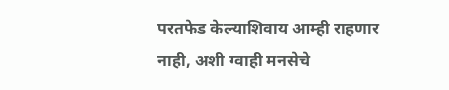परतफेड केल्याशिवाय आम्ही राहणार नाही, अशी ग्वाही मनसेचे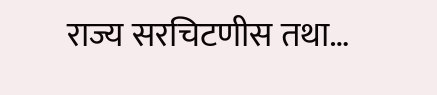राज्य सरचिटणीस तथा…